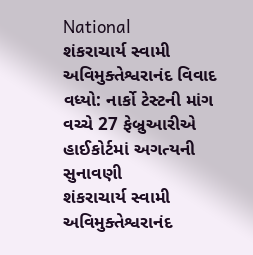National
શંકરાચાર્ય સ્વામી અવિમુક્તેશ્વરાનંદ વિવાદ વધ્યો: નાર્કો ટેસ્ટની માંગ વચ્ચે 27 ફેબ્રુઆરીએ હાઈકોર્ટમાં અગત્યની સુનાવણી
શંકરાચાર્ય સ્વામી અવિમુક્તેશ્વરાનંદ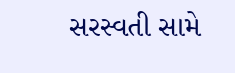સરસ્વતી સામે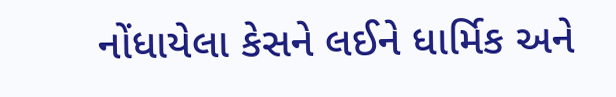નોંધાયેલા કેસને લઈને ધાર્મિક અને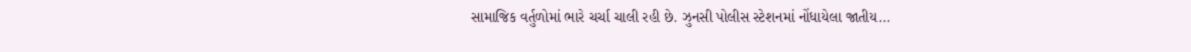સામાજિક વર્તુળોમાં ભારે ચર્ચા ચાલી રહી છે. ઝુનસી પોલીસ સ્ટેશનમાં નોંધાયેલા જાતીય...